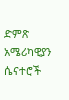ድምጽ አሜሪካዊያን ሴናተሮች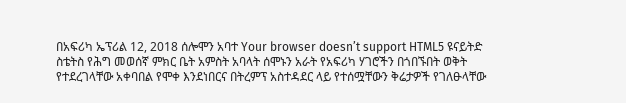በአፍሪካ ኤፕሪል 12, 2018 ሰሎሞን አባተ Your browser doesn’t support HTML5 ዩናይትድ ስቴትስ የሕግ መወሰኛ ምክር ቤት አምስት አባላት ሰሞኑን አራት የአፍሪካ ሃገሮችን በጎበኙበት ወቅት የተደረገላቸው አቀባበል የሞቀ እንደነበርና በትረምፕ አስተዳደር ላይ የተሰሟቸውን ቅሬታዎች የገለፁላቸው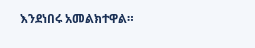እንደነበሩ አመልክተዋል።